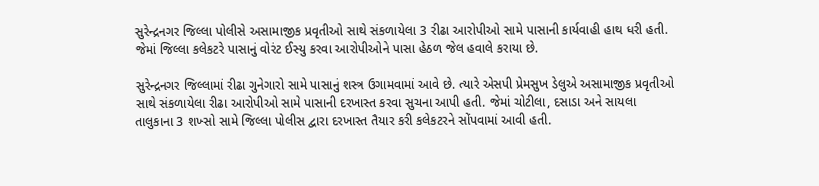સુરેન્દ્રનગર જિલ્લા પોલીસે અસામાજીક પ્રવૃતીઓ સાથે સંકળાયેલા 3 રીઢા આરોપીઓ સામે પાસાની કાર્યવાહી હાથ ધરી હતી. જેમાં જિલ્લા કલેકટરે પાસાનું વોરંટ ઈસ્યુ કરવા આરોપીઓને પાસા હેઠળ જેલ હવાલે કરાયા છે.

સુરેન્દ્રનગર જિલ્લામાં રીઢા ગુનેગારો સામે પાસાનું શસ્ત્ર ઉગામવામાં આવે છે. ત્યારે એસપી પ્રેમસુખ ડેલુએ અસામાજીક પ્રવૃતીઓ સાથે સંકળાયેલા રીઢા આરોપીઓ સામે પાસાની દરખાસ્ત કરવા સુચના આપી હતી. જેમાં ચોટીલા, દસાડા અને સાયલા તાલુકાના 3 શખ્સો સામે જિલ્લા પોલીસ દ્વારા દરખાસ્ત તૈયાર કરી કલેકટરને સોંપવામાં આવી હતી.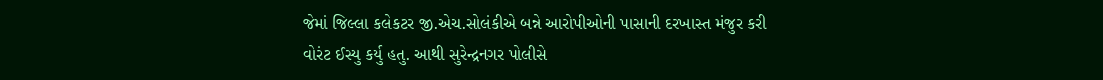જેમાં જિલ્લા કલેકટર જી.એચ.સોલંકીએ બન્ને આરોપીઓની પાસાની દરખાસ્ત મંજુર કરી વોરંટ ઈસ્યુ કર્યુ હતુ. આથી સુરેન્દ્રનગર પોલીસે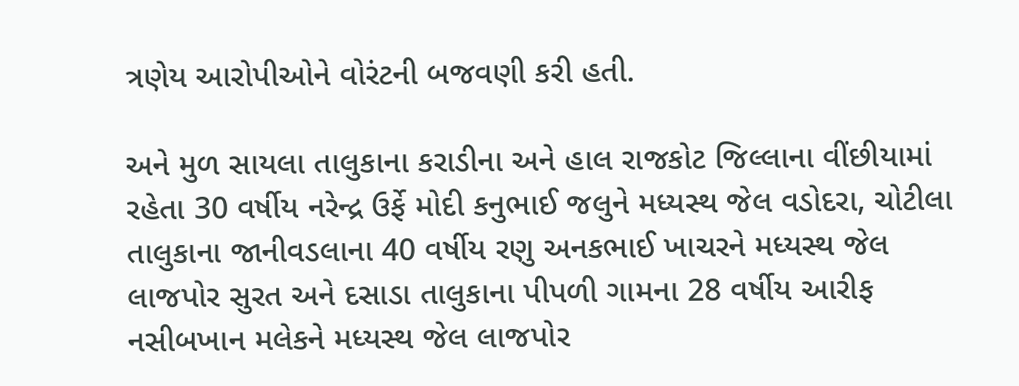ત્રણેય આરોપીઓને વોરંટની બજવણી કરી હતી.

અને મુળ સાયલા તાલુકાના કરાડીના અને હાલ રાજકોટ જિલ્લાના વીંછીયામાં રહેતા 30 વર્ષીય નરેન્દ્ર ઉર્ફે મોદી કનુભાઈ જલુને મધ્યસ્થ જેલ વડોદરા, ચોટીલા તાલુકાના જાનીવડલાના 40 વર્ષીય રણુ અનકભાઈ ખાચરને મધ્યસ્થ જેલ લાજપોર સુરત અને દસાડા તાલુકાના પીપળી ગામના 28 વર્ષીય આરીફ નસીબખાન મલેકને મધ્યસ્થ જેલ લાજપોર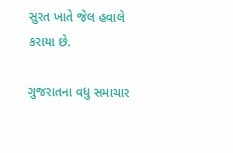સુરત ખાતે જેલ હવાલે કરાયા છે.

ગુજરાતના વધુ સમાચાર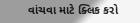વાંચવા માટે ક્લિક કરો